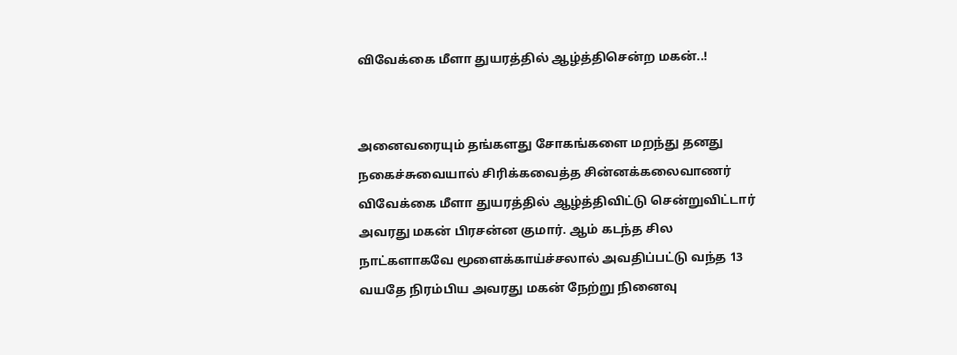விவேக்கை மீளா துயரத்தில் ஆழ்த்திசென்ற மகன்..!


அனைவரையும் தங்களது சோகங்களை மறந்து தனது நகைச்சுவையால் சிரிக்கவைத்த சின்னக்கலைவாணர் விவேக்கை மீளா துயரத்தில் ஆழ்த்திவிட்டு சென்றுவிட்டார் அவரது மகன் பிரசன்ன குமார். ஆம் கடந்த சில நாட்களாகவே மூளைக்காய்ச்சலால் அவதிப்பட்டு வந்த 13 வயதே நிரம்பிய அவரது மகன் நேற்று நினைவு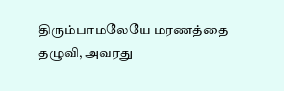திரும்பாமலேயே மரணத்தை தழுவி, அவரது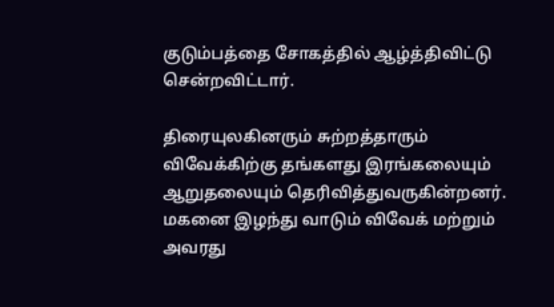குடும்பத்தை சோகத்தில் ஆழ்த்திவிட்டு சென்றவிட்டார்.

திரையுலகினரும் சுற்றத்தாரும் விவேக்கிற்கு தங்களது இரங்கலையும் ஆறுதலையும் தெரிவித்துவருகின்றனர். மகனை இழந்து வாடும் விவேக் மற்றும் அவரது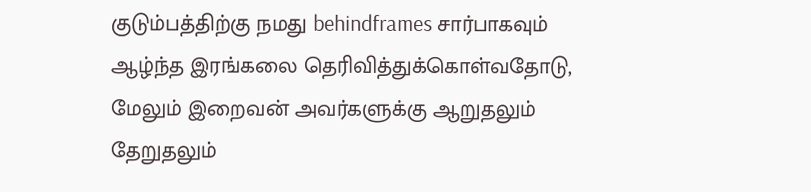குடும்பத்திற்கு நமது behindframes சார்பாகவும் ஆழ்ந்த இரங்கலை தெரிவித்துக்கொள்வதோடு, மேலும் இறைவன் அவர்களுக்கு ஆறுதலும் தேறுதலும்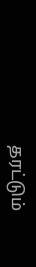தரட்டும்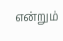என்றும்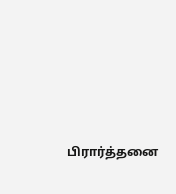பிரார்த்தனை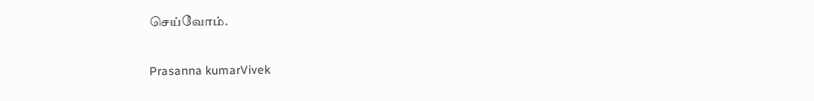செய்வோம்.

Prasanna kumarVivek